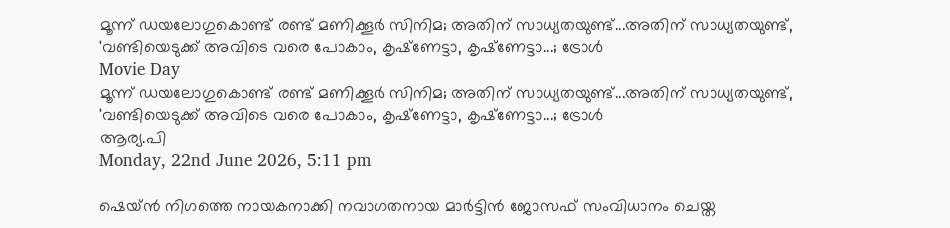മൂന്ന് ഡയലോഗുകൊണ്ട് രണ്ട് മണിക്കൂര്‍ സിനിമ; അതിന് സാധ്യതയുണ്ട്...അതിന് സാധ്യതയുണ്ട്, 'വണ്ടിയെടുക്ക് അവിടെ വരെ പോകാം, കൃഷ്‌ണേട്ടാ, കൃഷ്‌ണേട്ടാ...; ട്രോള്‍
Movie Day
മൂന്ന് ഡയലോഗുകൊണ്ട് രണ്ട് മണിക്കൂര്‍ സിനിമ; അതിന് സാധ്യതയുണ്ട്...അതിന് സാധ്യതയുണ്ട്, 'വണ്ടിയെടുക്ക് അവിടെ വരെ പോകാം, കൃഷ്‌ണേട്ടാ, കൃഷ്‌ണേട്ടാ...; ട്രോള്‍
ആര്യ.പി
Monday, 22nd June 2026, 5:11 pm

ഷെയ്ന്‍ നിഗത്തെ നായകനാക്കി നവാഗതനായ മാര്‍ട്ടിന്‍ ജോസഫ് സംവിധാനം ചെയ്ത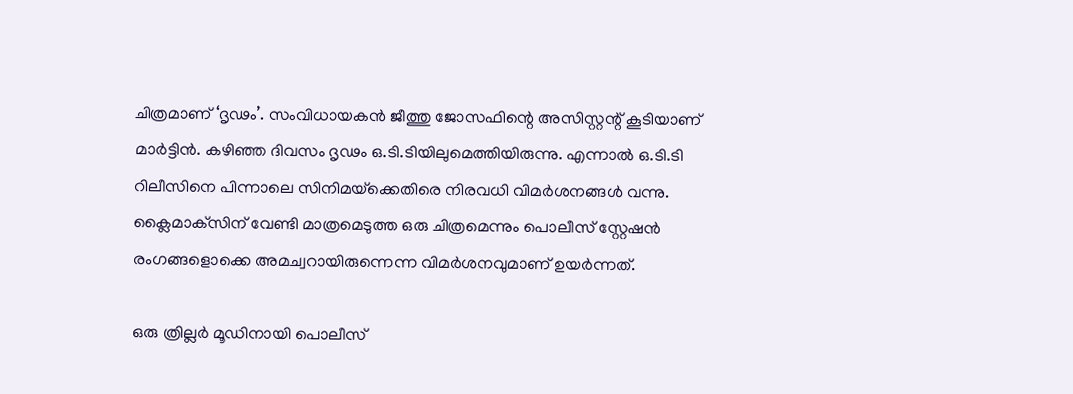ചിത്രമാണ് ‘ദൃഢം’. സംവിധായകന്‍ ജീത്തു ജോസഫിന്റെ അസിസ്റ്റന്റ് കൂടിയാണ് മാര്‍ട്ടിന്‍. കഴിഞ്ഞ ദിവസം ദൃഢം ഒ.ടി.ടിയിലുമെത്തിയിരുന്നു. എന്നാല്‍ ഒ.ടി.ടി റിലീസിനെ പിന്നാലെ സിനിമയ്‌ക്കെതിരെ നിരവധി വിമര്‍ശനങ്ങള്‍ വന്നു. ക്ലൈമാക്‌സിന് വേണ്ടി മാത്രമെടുത്ത ഒരു ചിത്രമെന്നും പൊലീസ് സ്റ്റേഷന്‍ രംഗങ്ങളൊക്കെ അമച്വറായിരുന്നെന്ന വിമര്‍ശനവുമാണ് ഉയര്‍ന്നത്.

ഒരു ത്രില്ലര്‍ മൂഡിനായി പൊലീസ്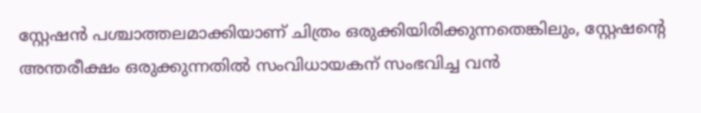സ്റ്റേഷന്‍ പശ്ചാത്തലമാക്കിയാണ് ചിത്രം ഒരുക്കിയിരിക്കുന്നതെങ്കിലും, സ്റ്റേഷന്റെ അന്തരീക്ഷം ഒരുക്കുന്നതില്‍ സംവിധായകന് സംഭവിച്ച വന്‍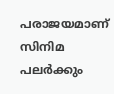പരാജയമാണ് സിനിമ പലര്‍ക്കും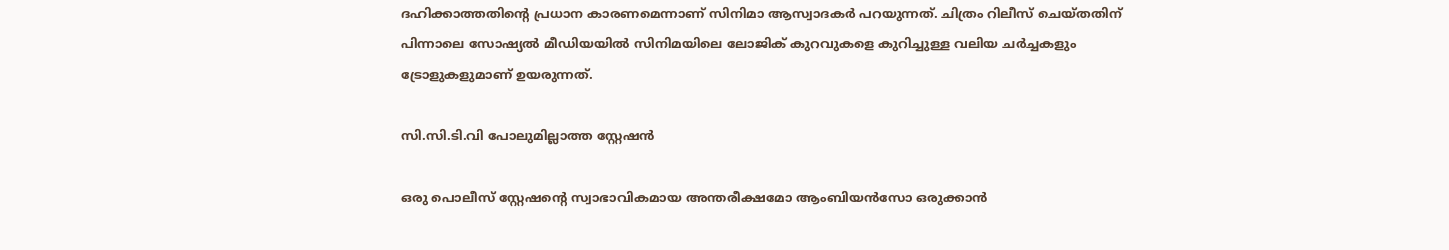ദഹിക്കാത്തതിന്റെ പ്രധാന കാരണമെന്നാണ് സിനിമാ ആസ്വാദകര്‍ പറയുന്നത്. ചിത്രം റിലീസ് ചെയ്തതിന് പിന്നാലെ സോഷ്യല്‍ മീഡിയയില്‍ സിനിമയിലെ ലോജിക് കുറവുകളെ കുറിച്ചുള്ള വലിയ ചര്‍ച്ചകളും ട്രോളുകളുമാണ് ഉയരുന്നത്.

സി.സി.ടി.വി പോലുമില്ലാത്ത സ്റ്റേഷന്‍

ഒരു പൊലീസ് സ്റ്റേഷന്റെ സ്വാഭാവികമായ അന്തരീക്ഷമോ ആംബിയന്‍സോ ഒരുക്കാന്‍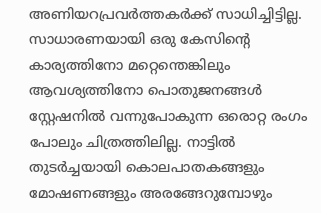അണിയറപ്രവര്‍ത്തകര്‍ക്ക് സാധിച്ചിട്ടില്ല. സാധാരണയായി ഒരു കേസിന്റെ കാര്യത്തിനോ മറ്റെന്തെങ്കിലും ആവശ്യത്തിനോ പൊതുജനങ്ങള്‍ സ്റ്റേഷനില്‍ വന്നുപോകുന്ന ഒരൊറ്റ രംഗം പോലും ചിത്രത്തിലില്ല. നാട്ടില്‍ തുടര്‍ച്ചയായി കൊലപാതകങ്ങളും മോഷണങ്ങളും അരങ്ങേറുമ്പോഴും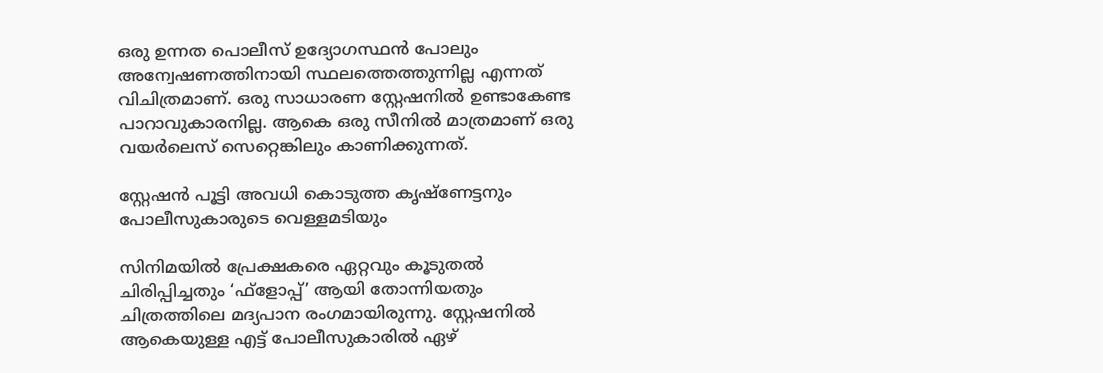ഒരു ഉന്നത പൊലീസ് ഉദ്യോഗസ്ഥന്‍ പോലും അന്വേഷണത്തിനായി സ്ഥലത്തെത്തുന്നില്ല എന്നത് വിചിത്രമാണ്. ഒരു സാധാരണ സ്റ്റേഷനില്‍ ഉണ്ടാകേണ്ട പാറാവുകാരനില്ല. ആകെ ഒരു സീനില്‍ മാത്രമാണ് ഒരു വയര്‍ലെസ് സെറ്റെങ്കിലും കാണിക്കുന്നത്.

സ്റ്റേഷന്‍ പൂട്ടി അവധി കൊടുത്ത കൃഷ്‌ണേട്ടനും പോലീസുകാരുടെ വെള്ളമടിയും

സിനിമയില്‍ പ്രേക്ഷകരെ ഏറ്റവും കൂടുതല്‍ ചിരിപ്പിച്ചതും ‘ഫ്‌ളോപ്പ്’ ആയി തോന്നിയതും ചിത്രത്തിലെ മദ്യപാന രംഗമായിരുന്നു. സ്റ്റേഷനില്‍ ആകെയുള്ള എട്ട് പോലീസുകാരില്‍ ഏഴ്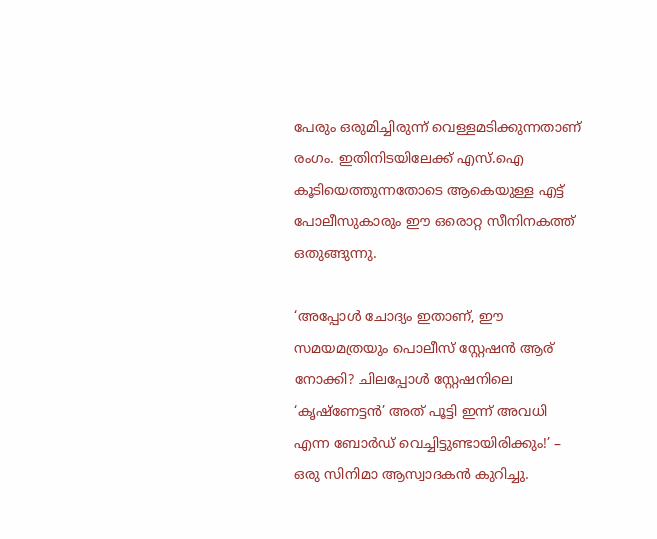പേരും ഒരുമിച്ചിരുന്ന് വെള്ളമടിക്കുന്നതാണ് രംഗം. ഇതിനിടയിലേക്ക് എസ്.ഐ കൂടിയെത്തുന്നതോടെ ആകെയുള്ള എട്ട് പോലീസുകാരും ഈ ഒരൊറ്റ സീനിനകത്ത് ഒതുങ്ങുന്നു.

‘അപ്പോള്‍ ചോദ്യം ഇതാണ്, ഈ സമയമത്രയും പൊലീസ് സ്റ്റേഷന്‍ ആര് നോക്കി? ചിലപ്പോള്‍ സ്റ്റേഷനിലെ ‘കൃഷ്‌ണേട്ടന്‍’ അത് പൂട്ടി ഇന്ന് അവധി എന്ന ബോര്‍ഡ് വെച്ചിട്ടുണ്ടായിരിക്കും!’ – ഒരു സിനിമാ ആസ്വാദകന്‍ കുറിച്ചു.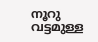നൂറു വട്ടമുള്ള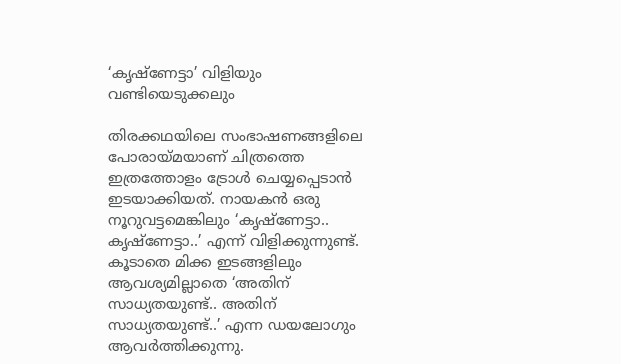‘കൃഷ്‌ണേട്ടാ’ വിളിയും വണ്ടിയെടുക്കലും

തിരക്കഥയിലെ സംഭാഷണങ്ങളിലെ പോരായ്മയാണ് ചിത്രത്തെ ഇത്രത്തോളം ട്രോള്‍ ചെയ്യപ്പെടാന്‍ ഇടയാക്കിയത്. നായകന്‍ ഒരു നൂറുവട്ടമെങ്കിലും ‘കൃഷ്‌ണേട്ടാ.. കൃഷ്‌ണേട്ടാ..’ എന്ന് വിളിക്കുന്നുണ്ട്. കൂടാതെ മിക്ക ഇടങ്ങളിലും ആവശ്യമില്ലാതെ ‘അതിന് സാധ്യതയുണ്ട്.. അതിന് സാധ്യതയുണ്ട്..’ എന്ന ഡയലോഗും ആവര്‍ത്തിക്കുന്നു.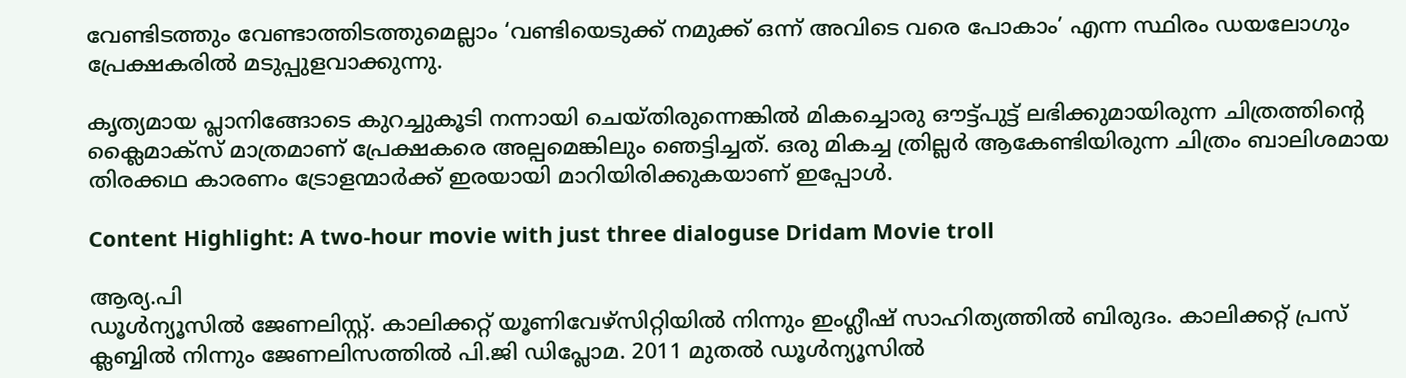വേണ്ടിടത്തും വേണ്ടാത്തിടത്തുമെല്ലാം ‘വണ്ടിയെടുക്ക് നമുക്ക് ഒന്ന് അവിടെ വരെ പോകാം’ എന്ന സ്ഥിരം ഡയലോഗും പ്രേക്ഷകരില്‍ മടുപ്പുളവാക്കുന്നു.

കൃത്യമായ പ്ലാനിങ്ങോടെ കുറച്ചുകൂടി നന്നായി ചെയ്തിരുന്നെങ്കില്‍ മികച്ചൊരു ഔട്ട്പുട്ട് ലഭിക്കുമായിരുന്ന ചിത്രത്തിന്റെ ക്ലൈമാക്‌സ് മാത്രമാണ് പ്രേക്ഷകരെ അല്പമെങ്കിലും ഞെട്ടിച്ചത്. ഒരു മികച്ച ത്രില്ലര്‍ ആകേണ്ടിയിരുന്ന ചിത്രം ബാലിശമായ തിരക്കഥ കാരണം ട്രോളന്മാര്‍ക്ക് ഇരയായി മാറിയിരിക്കുകയാണ് ഇപ്പോള്‍.

Content Highlight: A two-hour movie with just three dialoguse Dridam Movie troll

ആര്യ.പി
ഡൂള്‍ന്യൂസില്‍ ജേണലിസ്റ്റ്. കാലിക്കറ്റ് യൂണിവേഴ്‌സിറ്റിയില്‍ നിന്നും ഇംഗ്ലീഷ് സാഹിത്യത്തില്‍ ബിരുദം. കാലിക്കറ്റ് പ്രസ് ക്ലബ്ബില്‍ നിന്നും ജേണലിസത്തില്‍ പി.ജി ഡിപ്ലോമ. 2011 മുതല്‍ ഡൂള്‍ന്യൂസില്‍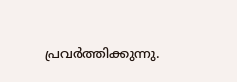പ്രവര്‍ത്തിക്കുന്നു.